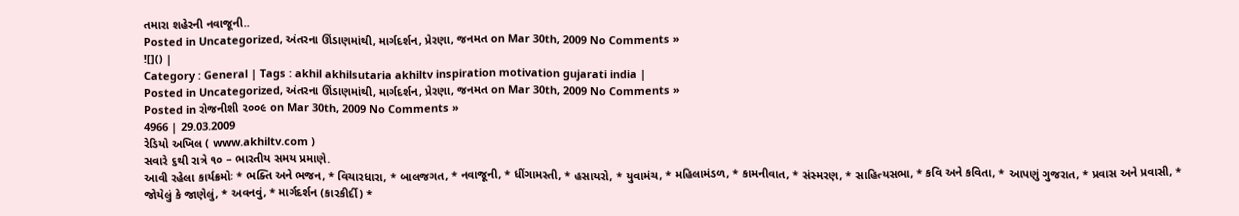તમારા શહેરની નવાજૂની..
Posted in Uncategorized, અંતરના ઊંડાણમાંથી, માર્ગદર્શન, પ્રેરણા, જનમત on Mar 30th, 2009 No Comments »
![]() |
Category : General | Tags : akhil akhilsutaria akhiltv inspiration motivation gujarati india |
Posted in Uncategorized, અંતરના ઊંડાણમાંથી, માર્ગદર્શન, પ્રેરણા, જનમત on Mar 30th, 2009 No Comments »
Posted in રોજનીશી ૨૦૦૯ on Mar 30th, 2009 No Comments »
4966 | 29.03.2009
રેડિયો અખિલ ( www.akhiltv.com )
સવારે ૬થી રાત્રે ૧૦ – ભારતીય સમય પ્રમાણે.
આવી રહેલા કાર્યક્રમોઃ * ભક્તિ અને ભજન, * વિચારધારા, * બાલજગત, * નવાજૂની, * ધીંગામસ્તી, * હસાયરો, * યુવામંચ, * મહિલામંડળ, * કામનીવાત, * સંસ્મરણ, * સાહિત્યસભા, * કવિ અને કવિતા, * આપણું ગુજરાત, * પ્રવાસ અને પ્રવાસી, * જોયેલું કે જાણેલું, * અવનવું, * માર્ગદર્શન (કારકીર્દી) *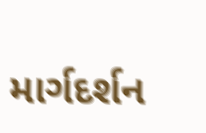માર્ગદર્શન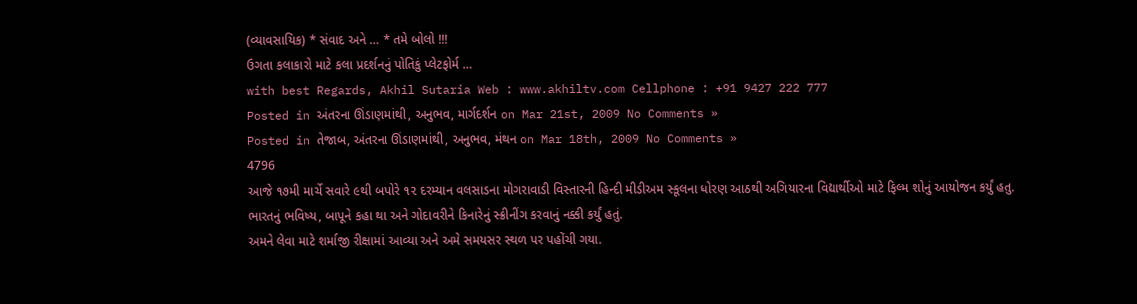(વ્યાવસાયિક) * સંવાદ અને … * તમે બોલો !!!
ઉગતા કલાકારો માટે કલા પ્રદર્શનનું પોતિકું પ્લેટફોર્મ …
with best Regards, Akhil Sutaria Web : www.akhiltv.com Cellphone : +91 9427 222 777
Posted in અંતરના ઊંડાણમાંથી, અનુભવ, માર્ગદર્શન on Mar 21st, 2009 No Comments »
Posted in તેજાબ, અંતરના ઊંડાણમાંથી, અનુભવ, મંથન on Mar 18th, 2009 No Comments »
4796
આજે ૧૭મી માર્ચે સવારે ૯થી બપોરે ૧૨ દરમ્યાન વલસાડના મોગરાવાડી વિસ્તારની હિન્દી મીડીઅમ સ્કૂલના ધોરણ આઠથી અગિયારના વિદ્યાર્થીઓ માટે ફિલ્મ શોનું આયોજન કર્યું હતુ.
ભારતનું ભવિષ્ય, બાપૂને કહા થા અને ગોદાવરીને કિનારેનું સ્ક્રીનીંગ કરવાનું નક્કી કર્યું હતું.
અમને લેવા માટે શર્માજી રીક્ષામાં આવ્યા અને અમે સમયસર સ્થળ પર પહોંચી ગયા.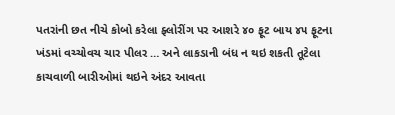પતરાંની છત નીચે કોબો કરેલા ફ્લોરીંગ પર આશરે ૪૦ ફૂટ બાય ૪૫ ફૂટના ખંડમાં વચ્ચોવચ ચાર પીલર … અને લાકડાની બંધ ન થઇ શકતી તૂટેલા કાચવાળી બારીઓમાં થઇને અંદર આવતા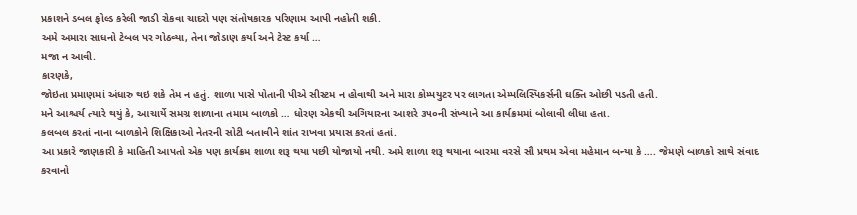પ્રકાશને ડબલ ફોલ્ડ કરેલી જાડી રોકવા ચાદરો પણ સંતોષકારક પરિણામ આપી નહોતી શકી.
અમે અમારા સાધનો ટેબલ પર ગોઠવ્યા, તેના જોડાણ કર્યા અને ટેસ્ટ કર્યા …
મજા ન આવી.
કારણકે,
જોઇતા પ્રમાણમાં અંધારુ થઇ શકે તેમ ન હતું. શાળા પાસે પોતાની પીએ સીસ્ટમ ન હોવાથી અને મારા કોમ્પયુટર પર લાગતા એમ્પલિસ્પિકર્સની ઘક્તિ ઓછી પડતી હતી.
મને આશ્ચર્ય ત્યારે થયું કે, આચાર્યે સમગ્ર શાળાના તમામ બાળકો … ધોરણ એકથી અગિયારના આશરે ૩૫૦ની સંખ્યાને આ કાર્યક્રમમાં બોલાવી લીધા હતા.
કલબલ કરતાં નાના બાળકોને શિક્ષિકાઓ નેતરની સોટી બતાવીને શાંત રાખવા પ્રયાસ કરતાં હતાં.
આ પ્રકારે જાણકારી કે માહિતી આપતો એક પણ કાર્યક્રમ શાળા શરૂ થયા પછી યોજાયો નથી. અમે શાળા શરૂ થયાના બારમા વરસે સૌ પ્રથમ એવા મહેમાન બન્યા કે …. જેમણે બાળકો સાથે સંવાદ કરવાનો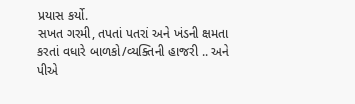પ્રયાસ કર્યો.
સખત ગરમી, તપતાં પતરાં અને ખંડની ક્ષમતા કરતાં વધારે બાળકો/વ્યક્તિની હાજરી .. અને પીએ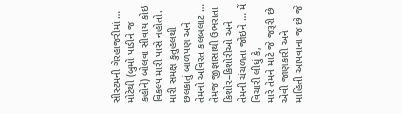સીસ્ટમની ગેરહાજરીમાં … મોટેથી (બુમો પાડીને જ કહોને) બોલવા સીવાય કોઇ વિકલ્પ મારી પાસે નહોતો.
મારી સમક્ષ કુતુહલથી છલકાતું બાળપણ અને તેમનો અવિરત કલબલાટ … તેમજ જીજ્ઞાસાથી ઉભરાતા કિશોર–કિશોરીઓ અને તેમની ચંચળતા જોઇને … મેં વિચારી લીધું કે,
મારે તેમને માટે જે જરૂરી છે એવી જાણકારી અને માહિતી આપવાના જ છે જે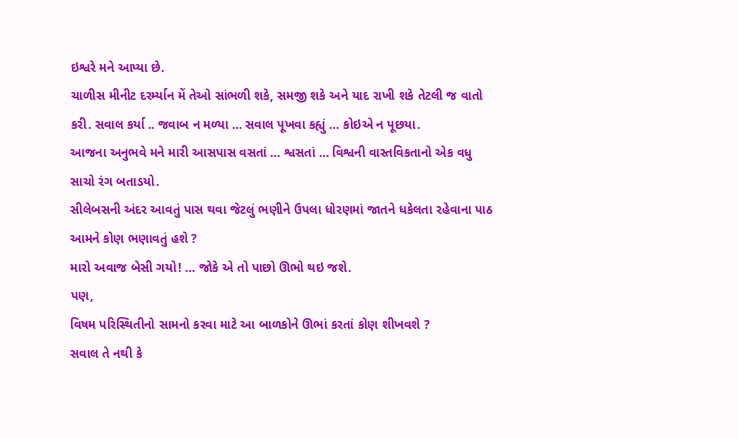ઇશ્વરે મને આપ્યા છે.
ચાળીસ મીનીટ દરર્મ્યાન મેં તેઓ સાંભળી શકે, સમજી શકે અને યાદ રાખી શકે તેટલી જ વાતો કરી. સવાલ કર્યા .. જવાબ ન મળ્યા … સવાલ પૂખવા કહ્યું … કોઇએ ન પૂછયા.
આજના અનુભવે મને મારી આસપાસ વસતાં … શ્વસતાં … વિશ્વની વાસ્તવિકતાનો એક વધુ સાચો રંગ બતાડયો.
સીલેબસની અંદર આવતું પાસ થવા જેટલું ભણીને ઉપલા ધોરણમાં જાતને ધકેલતા રહેવાના પાઠ આમને કોણ ભણાવતું હશે ?
મારો અવાજ બેસી ગયો! … જોકે એ તો પાછો ઊભો થઇ જશે.
પણ,
વિષમ પરિસ્થિતીનો સામનો કરવા માટે આ બાળકોને ઊભાં કરતાં કોણ શીખવશે ?
સવાલ તે નથી કે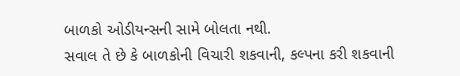બાળકો ઓડીયન્સની સામે બોલતા નથી.
સવાલ તે છે કે બાળકોની વિચારી શકવાની, કલ્પના કરી શકવાની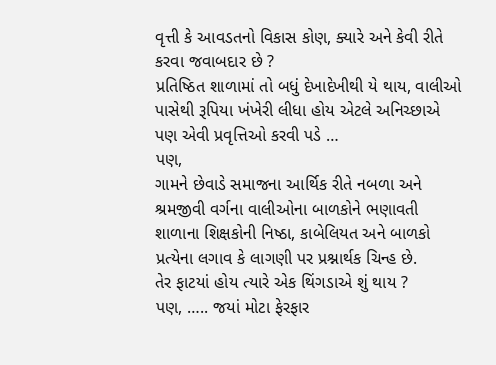વૃત્તી કે આવડતનો વિકાસ કોણ, ક્યારે અને કેવી રીતે કરવા જવાબદાર છે ?
પ્રતિષ્ઠિત શાળામાં તો બધું દેખાદેખીથી યે થાય, વાલીઓ પાસેથી રૂપિયા ખંખેરી લીધા હોય એટલે અનિચ્છાએ પણ એવી પ્રવૃત્તિઓ કરવી પડે …
પણ,
ગામને છેવાડે સમાજના આર્થિક રીતે નબળા અને શ્રમજીવી વર્ગના વાલીઓના બાળકોને ભણાવતી શાળાના શિક્ષકોની નિષ્ઠા, કાબેલિયત અને બાળકો પ્રત્યેના લગાવ કે લાગણી પર પ્રશ્નાર્થક ચિન્હ છે.
તેર ફાટયાં હોય ત્યારે એક થિંગડાએ શું થાય ?
પણ, ….. જયાં મોટા ફેરફાર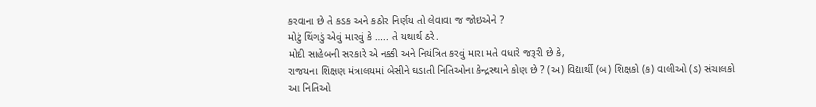કરવાના છે તે કડક અને કઠોર નિર્ણય તો લેવાવા જ જોઇએને ?
મોટું થિંગડું એવું મારવું કે ….. તે યથાર્થ ઠરે.
મોદી સાહેબની સરકારે એ નક્કી અને નિયંત્રિત કરવું મારા મતે વધારે જરૂરી છે કે,
રાજયના શિક્ષણ મંત્રાલયમાં બેસીને ઘડાતી નિતિઓના કેન્દ્રસ્થાને કોણ છે ? (અ) વિદ્યાર્થી (બ) શિક્ષકો (ક) વાલીઓ (ડ) સંચાલકો
આ નિતિઓ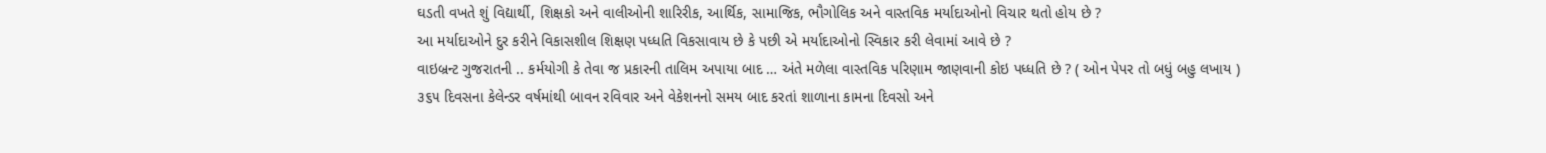ઘડતી વખતે શું વિદ્યાર્થી, શિક્ષકો અને વાલીઓની શારિરીક, આર્થિક, સામાજિક, ભૌગોલિક અને વાસ્તવિક મર્યાદાઓનો વિચાર થતો હોય છે ?
આ મર્યાદાઓને દુર કરીને વિકાસશીલ શિક્ષણ પધ્ધતિ વિકસાવાય છે કે પછી એ મર્યાદાઓનો સ્વિકાર કરી લેવામાં આવે છે ?
વાઇબ્રન્ટ ગુજરાતની .. કર્મયોગી કે તેવા જ પ્રકારની તાલિમ અપાયા બાદ … અંતે મળેલા વાસ્તવિક પરિણામ જાણવાની કોઇ પધ્ધતિ છે ? ( ઓન પેપર તો બધું બહુ લખાય )
૩૬૫ દિવસના કેલેન્ડર વર્ષમાંથી બાવન રવિવાર અને વેકેશનનો સમય બાદ કરતાં શાળાના કામના દિવસો અને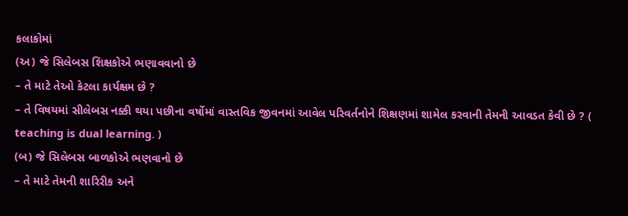કલાકોમાં
(અ) જે સિલેબસ શિક્ષકોએ ભણાવવાનો છે
– તે માટે તેઓ કેટલા કાર્યક્ષમ છે ?
– તે વિષયમાં સીલેબસ નક્કી થયા પછીના વર્ષોમાં વાસ્તવિક જીવનમાં આવેલ પરિવર્તનોને શિક્ષણમાં શામેલ કરવાની તેમની આવડત કેવી છે ? ( teaching is dual learning. )
(બ) જે સિલેબસ બાળકોએ ભણવાનો છે
– તે માટે તેમની શારિરીક અને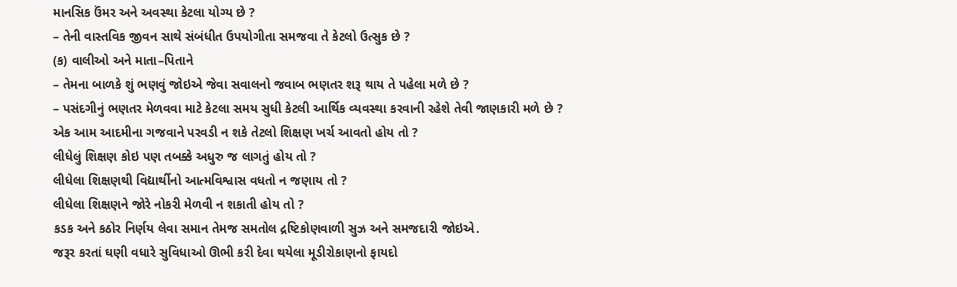માનસિક ઉંમર અને અવસ્થા કેટલા યોગ્ય છે ?
– તેની વાસ્તવિક જીવન સાથે સંબંધીત ઉપયોગીતા સમજવા તે કેટલો ઉત્સુક છે ?
(ક) વાલીઓ અને માતા–પિતાને
– તેમના બાળકે શું ભણવું જોઇએ જેવા સવાલનો જવાબ ભણતર શરૂ થાય તે પહેલા મળે છે ?
– પસંદગીનું ભણતર મેળવવા માટે કેટલા સમય સુધી કેટલી આર્થિક વ્યવસ્થા કરવાની રહેશે તેવી જાણકારી મળે છે ?
એક આમ આદમીના ગજવાને પરવડી ન શકે તેટલો શિક્ષણ ખર્ચ આવતો હોય તો ?
લીધેલું શિક્ષણ કોઇ પણ તબક્કે અધુરુ જ લાગતું હોય તો ?
લીધેલા શિક્ષણથી વિદ્યાર્થીનો આત્મવિશ્વાસ વધતો ન જણાય તો ?
લીધેલા શિક્ષણને જોરે નોકરી મેળવી ન શકાતી હોય તો ?
કડક અને કઠોર નિર્ણય લેવા સમાન તેમજ સમતોલ દ્રષ્ટિકોણવાળી સુઝ અને સમજદારી જોઇએ.
જરૂર કરતાં ઘણી વધારે સુવિધાઓ ઊભી કરી દેવા થયેલા મૂડીરોકાણનો ફાયદો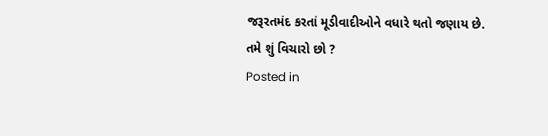જરૂરતમંદ કરતાં મૂડીવાદીઓને વધારે થતો જણાય છે.
તમે શું વિચારો છો ?
Posted in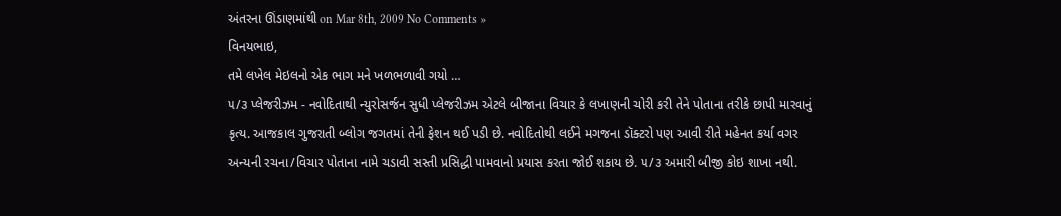અંતરના ઊંડાણમાંથી on Mar 8th, 2009 No Comments »
વિનયભાઇ,
તમે લખેલ મેઇલનો એક ભાગ મને ખળભળાવી ગયો …
૫/૩ પ્લેજરીઝમ - નવોદિતાથી ન્યુરોસર્જન સુધી પ્લેજરીઝમ એટલે બીજાના વિચાર કે લખાણની ચોરી કરી તેને પોતાના તરીકે છાપી મારવાનું કૃત્ય. આજકાલ ગુજરાતી બ્લોગ જગતમાં તેની ફેશન થઈ પડી છે. નવોદિતોથી લઈને મગજના ડૉક્ટરો પણ આવી રીતે મહેનત કર્યા વગર અન્યની રચના/વિચાર પોતાના નામે ચડાવી સસ્તી પ્રસિદ્ધી પામવાનો પ્રયાસ કરતા જોઈ શકાય છે. ૫/૩ અમારી બીજી કોઇ શાખા નથી.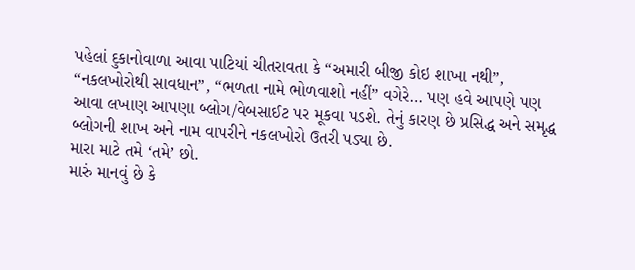પહેલાં દુકાનોવાળા આવા પાટિયાં ચીતરાવતા કે “અમારી બીજી કોઇ શાખા નથી”, “નકલખોરોથી સાવધાન”, “ભળતા નામે ભોળવાશો નહીં” વગેરે… પણ હવે આપણે પણ આવા લખાણ આપણા બ્લોગ/વેબસાઈટ પર મૂકવા પડશે. તેનું કારણ છે પ્રસિદ્ધ અને સમૃદ્ધ બ્લોગની શાખ અને નામ વાપરીને નકલખોરો ઉતરી પડ્યા છે.
મારા માટે તમે ‘તમે’ છો.
મારું માનવું છે કે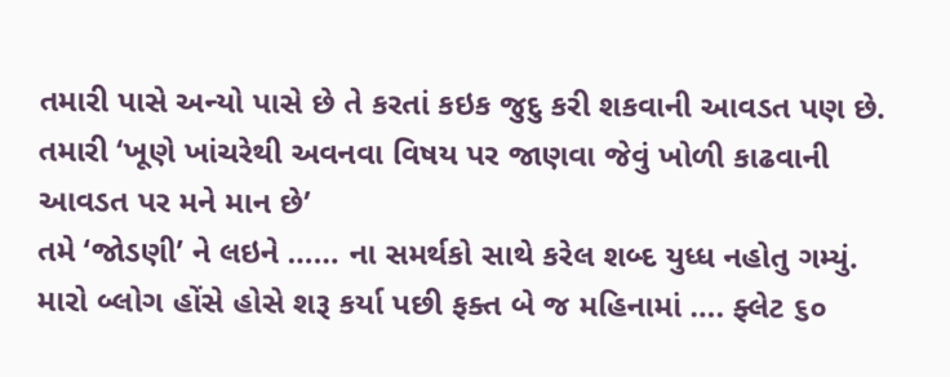તમારી પાસે અન્યો પાસે છે તે કરતાં કઇક જુદુ કરી શકવાની આવડત પણ છે.
તમારી ‘ખૂણે ખાંચરેથી અવનવા વિષય પર જાણવા જેવું ખોળી કાઢવાની આવડત પર મને માન છે’
તમે ‘જોડણી’ ને લઇને …… ના સમર્થકો સાથે કરેલ શબ્દ યુધ્ધ નહોતુ ગમ્યું.
મારો બ્લોગ હોંસે હોસે શરૂ કર્યા પછી ફક્ત બે જ મહિનામાં …. ફ્લેટ ૬૦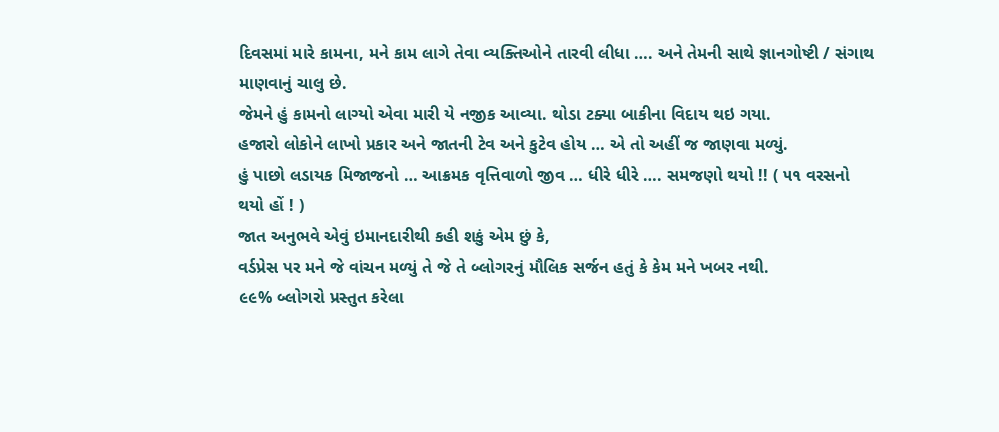દિવસમાં મારે કામના, મને કામ લાગે તેવા વ્યક્તિઓને તારવી લીધા …. અને તેમની સાથે જ્ઞાનગોષ્ટી / સંગાથ માણવાનું ચાલુ છે.
જેમને હું કામનો લાગ્યો એવા મારી યે નજીક આવ્યા. થોડા ટક્યા બાકીના વિદાય થઇ ગયા.
હજારો લોકોને લાખો પ્રકાર અને જાતની ટેવ અને કુટેવ હોય … એ તો અહીં જ જાણવા મળ્યું.
હું પાછો લડાયક મિજાજનો … આક્રમક વૃત્તિવાળો જીવ … ધીરે ધીરે …. સમજણો થયો !! ( ૫૧ વરસનો થયો હોં ! )
જાત અનુભવે એવું ઇમાનદારીથી કહી શકું એમ છું કે,
વર્ડપ્રેસ પર મને જે વાંચન મળ્યું તે જે તે બ્લોગરનું મૌલિક સર્જન હતું કે કેમ મને ખબર નથી.
૯૯% બ્લોગરો પ્રસ્તુત કરેલા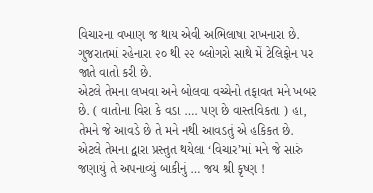વિચારના વખાણ જ થાય એવી અભિલાષા રાખનારા છે.
ગુજરાતમાં રહેનારા ૨૦ થી ૨૨ બ્લોગરો સાથે મેં ટેલિફોન પર જાતે વાતો કરી છે.
એટલે તેમના લખવા અને બોલવા વચ્ચેનો તફાવત મને ખબર છે. ( વાતોના વિરા કે વડા …. પણ છે વાસ્તવિકતા ) હા, તેમને જે આવડે છે તે મને નથી આવડતું એ હકિકત છે.
એટલે તેમના દ્વારા પ્રસ્તુત થયેલા ‘વિચાર’માં મને જે સારું જણાયું તે અપનાવ્યું બાકીનું … જય શ્રી કૃષ્ણ !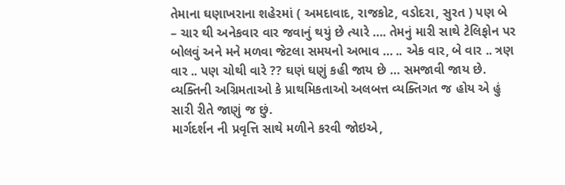તેમાના ઘણાખરાના શહેરમાં ( અમદાવાદ, રાજકોટ, વડોદરા, સુરત ) પણ બે – ચાર થી અનેકવાર વાર જવાનું થયું છે ત્યારે …. તેમનું મારી સાથે ટેલિફોન પર બોલવું અને મને મળવા જેટલા સમયનો અભાવ … .. એક વાર, બે વાર .. ત્રણ વાર .. પણ ચોથી વારે ?? ઘણં ઘણું કહી જાય છે … સમજાવી જાય છે. વ્યક્તિની અગ્રિમતાઓ કે પ્રાથમિકતાઓ અલબત્ત વ્યક્તિગત જ હોય એ હું સારી રીતે જાણું જ છું.
માર્ગદર્શન ની પ્રવૃત્તિ સાથે મળીને કરવી જોઇએ,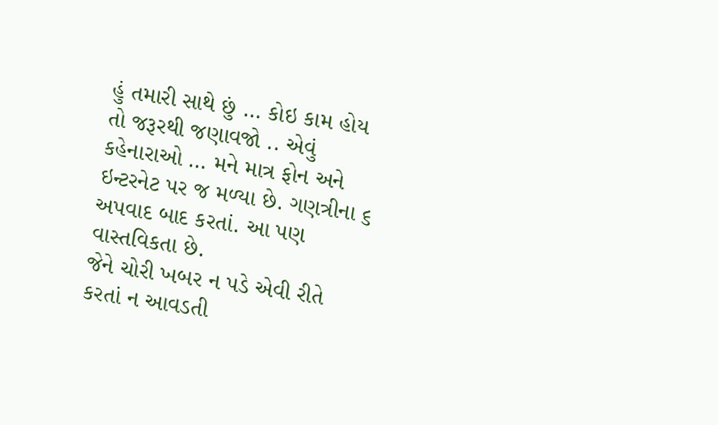હું તમારી સાથે છું … કોઇ કામ હોય તો જરૂરથી જણાવજો .. એવું કહેનારાઓ … મને માત્ર ફોન અને ઇન્ટરનેટ પર જ મળ્યા છે. ગણત્રીના ૬ અપવાદ બાદ કરતાં. આ પણ વાસ્તવિકતા છે.
જેને ચોરી ખબર ન પડે એવી રીતે કરતાં ન આવડતી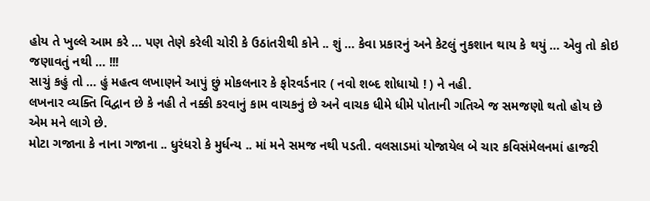હોય તે ખુલ્લે આમ કરે … પણ તેણે કરેલી ચોરી કે ઉઠાંતરીથી કોને .. શું … કેવા પ્રકારનું અને કેટલું નુકશાન થાય કે થયું … એવુ તો કોઇ જણાવતું નથી … !!!
સાચું કહું તો … હું મહત્વ લખાણને આપું છું મોકલનાર કે ફોરવર્ડનાર ( નવો શબ્દ શોધાયો ! ) ને નહી.
લખનાર વ્યક્તિ વિદ્વાન છે કે નહી તે નક્કી કરવાનું કામ વાચકનું છે અને વાચક ધીમે ધીમે પોતાની ગતિએ જ સમજણો થતો હોય છે એમ મને લાગે છે.
મોટા ગજાના કે નાના ગજાના .. ધુરંધરો કે મુર્ધન્ય .. માં મને સમજ નથી પડતી. વલસાડમાં યોજાયેલ બે ચાર કવિસંમેલનમાં હાજરી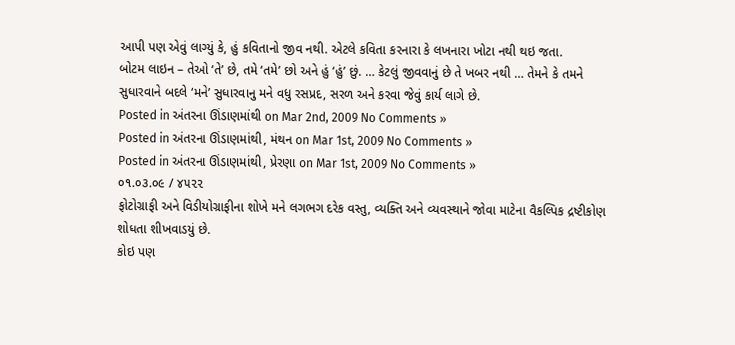આપી પણ એવું લાગ્યું કે, હું કવિતાનો જીવ નથી. એટલે કવિતા કરનારા કે લખનારા ખોટા નથી થઇ જતા.
બોટમ લાઇન – તેઓ ‘તે’ છે, તમે ‘તમે’ છો અને હું ‘હું’ છું. … કેટલું જીવવાનું છે તે ખબર નથી … તેમને કે તમને સુધારવાને બદલે ‘મને’ સુધારવાનુ મને વધુ રસપ્રદ, સરળ અને કરવા જેવું કાર્ય લાગે છે.
Posted in અંતરના ઊંડાણમાંથી on Mar 2nd, 2009 No Comments »
Posted in અંતરના ઊંડાણમાંથી, મંથન on Mar 1st, 2009 No Comments »
Posted in અંતરના ઊંડાણમાંથી, પ્રેરણા on Mar 1st, 2009 No Comments »
૦૧.૦૩.૦૯ / ૪૫૨૨
ફોટોગ્રાફી અને વિડીયોગ્રાફીના શોખે મને લગભગ દરેક વસ્તુ, વ્યક્તિ અને વ્યવસ્થાને જોવા માટેના વૈકલ્પિક દ્રષ્ટીકોણ શોધતા શીખવાડયું છે.
કોઇ પણ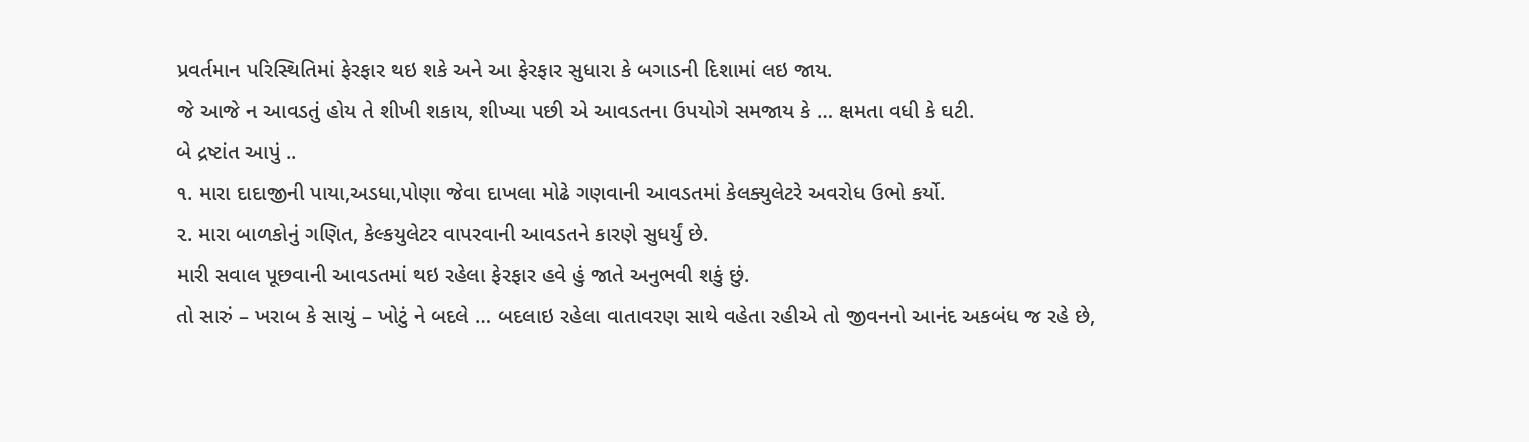પ્રવર્તમાન પરિસ્થિતિમાં ફેરફાર થઇ શકે અને આ ફેરફાર સુધારા કે બગાડની દિશામાં લઇ જાય.
જે આજે ન આવડતું હોય તે શીખી શકાય, શીખ્યા પછી એ આવડતના ઉપયોગે સમજાય કે … ક્ષમતા વધી કે ઘટી.
બે દ્રષ્ટાંત આપું ..
૧. મારા દાદાજીની પાયા,અડધા,પોણા જેવા દાખલા મોઢે ગણવાની આવડતમાં કેલક્યુલેટરે અવરોધ ઉભો કર્યો.
૨. મારા બાળકોનું ગણિત, કેલ્કયુલેટર વાપરવાની આવડતને કારણે સુધર્યું છે.
મારી સવાલ પૂછવાની આવડતમાં થઇ રહેલા ફેરફાર હવે હું જાતે અનુભવી શકું છું.
તો સારું – ખરાબ કે સાચું – ખોટું ને બદલે … બદલાઇ રહેલા વાતાવરણ સાથે વહેતા રહીએ તો જીવનનો આનંદ અકબંધ જ રહે છે,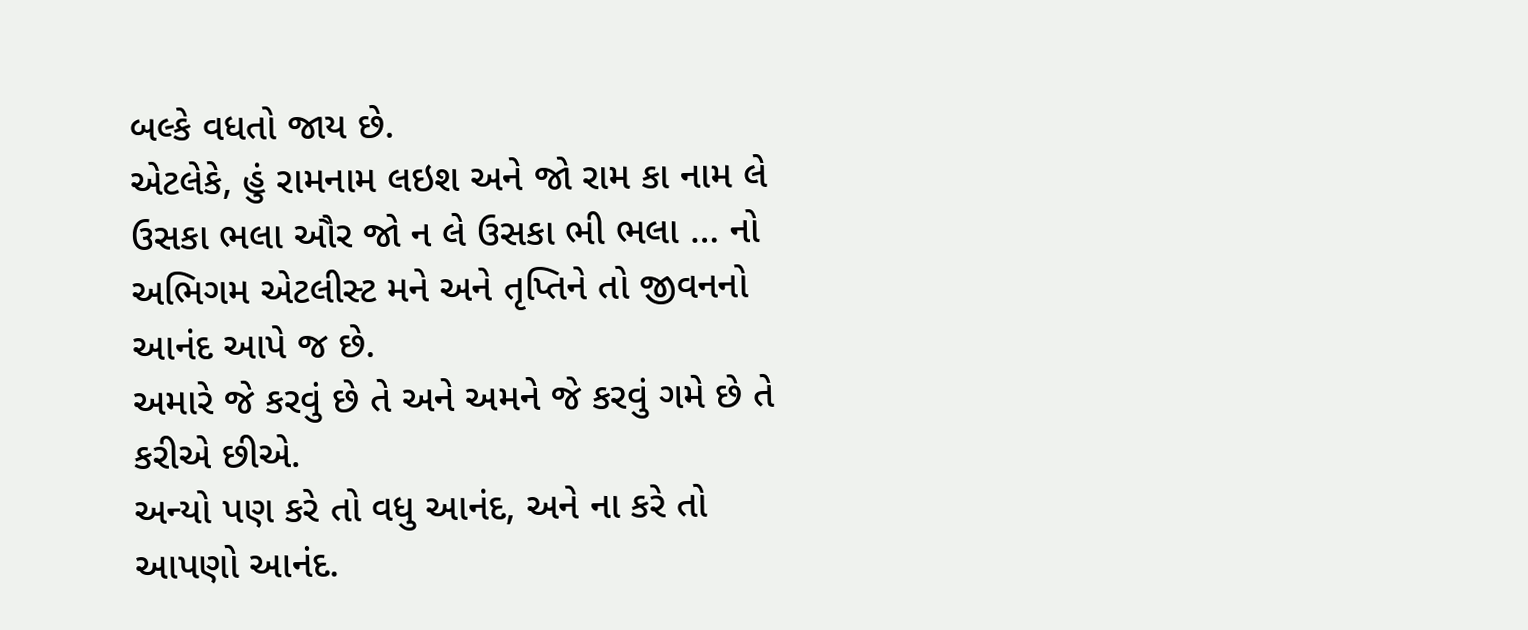બલ્કે વધતો જાય છે.
એટલેકે, હું રામનામ લઇશ અને જો રામ કા નામ લે ઉસકા ભલા ઔર જો ન લે ઉસકા ભી ભલા … નો અભિગમ એટલીસ્ટ મને અને તૃપ્તિને તો જીવનનો આનંદ આપે જ છે.
અમારે જે કરવું છે તે અને અમને જે કરવું ગમે છે તે કરીએ છીએ.
અન્યો પણ કરે તો વધુ આનંદ, અને ના કરે તો આપણો આનંદ.